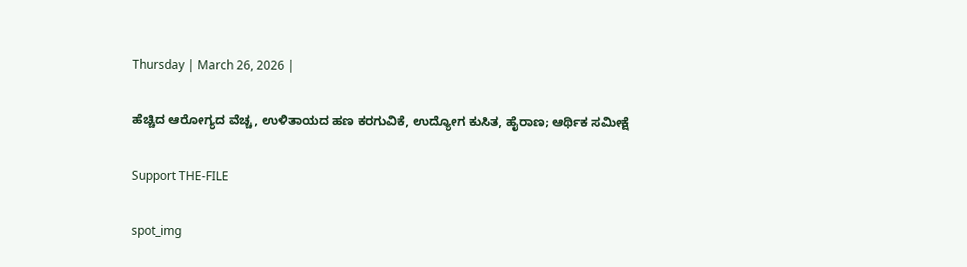Thursday | March 26, 2026 |

ಹೆಚ್ಚಿದ ಆರೋಗ್ಯದ ವೆಚ್ಚ, ಉಳಿತಾಯದ ಹಣ ಕರಗುವಿಕೆ, ಉದ್ಯೋಗ ಕುಸಿತ, ಹೈರಾಣ; ಆರ್ಥಿಕ ಸಮೀಕ್ಷೆ

Support THE-FILE

spot_img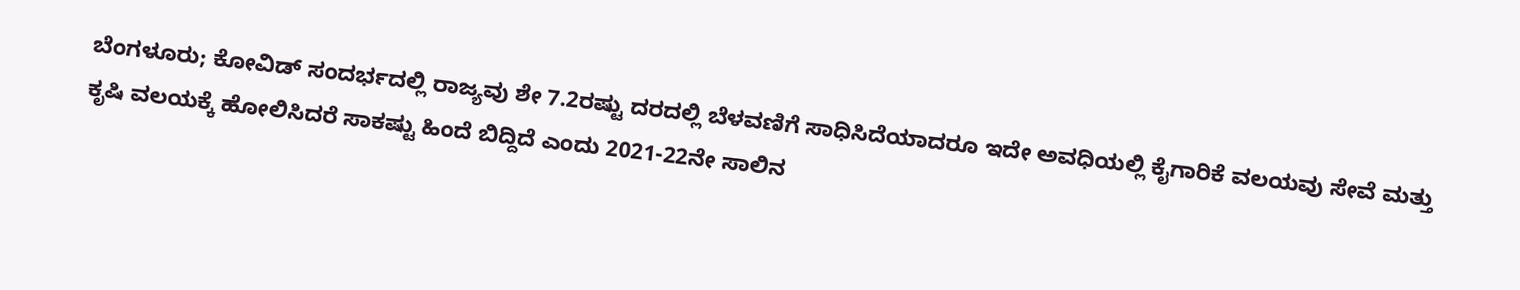ಬೆಂಗಳೂರು; ಕೋವಿಡ್‌ ಸಂದರ್ಭದಲ್ಲಿ ರಾಜ್ಯವು ಶೇ 7.2ರಷ್ಟು ದರದಲ್ಲಿ ಬೆಳವಣಿಗೆ ಸಾಧಿಸಿದೆಯಾದರೂ ಇದೇ ಅವಧಿಯಲ್ಲಿ ಕೈಗಾರಿಕೆ ವಲಯವು ಸೇವೆ ಮತ್ತು ಕೃಷಿ ವಲಯಕ್ಕೆ ಹೋಲಿಸಿದರೆ ಸಾಕಷ್ಟು ಹಿಂದೆ ಬಿದ್ದಿದೆ ಎಂದು 2021-22ನೇ ಸಾಲಿನ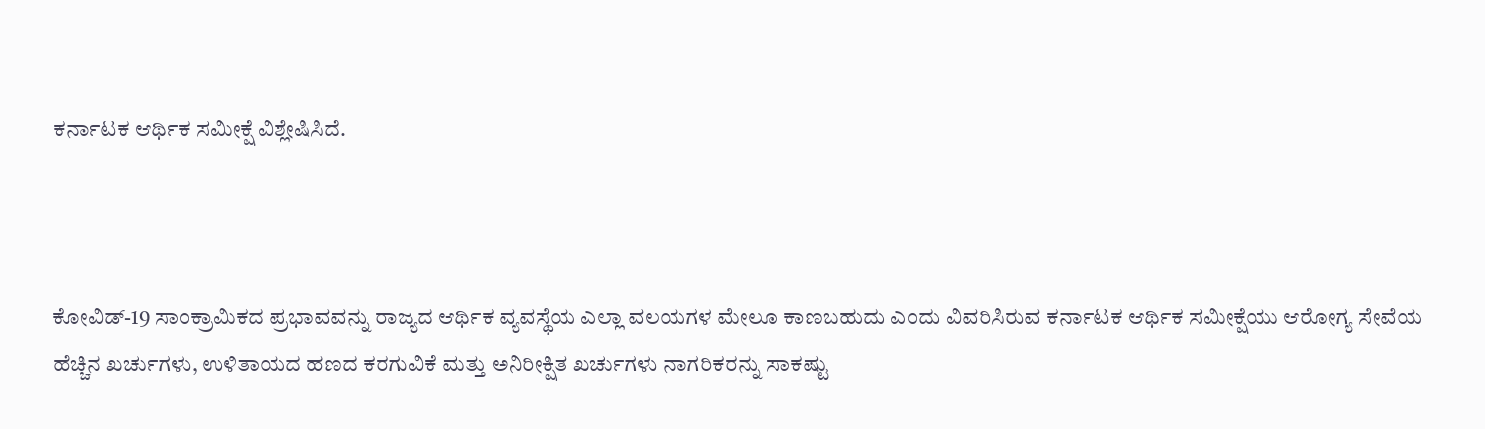ಕರ್ನಾಟಕ ಆರ್ಥಿಕ ಸಮೀಕ್ಷೆ ವಿಶ್ಲೇಷಿಸಿದೆ.



ಕೋವಿಡ್‌-19 ಸಾಂಕ್ರಾಮಿಕದ ಪ್ರಭಾವವನ್ನು ರಾಜ್ಯದ ಆರ್ಥಿಕ ವ್ಯವಸ್ಥೆಯ ಎಲ್ಲಾ ವಲಯಗಳ ಮೇಲೂ ಕಾಣಬಹುದು ಎಂದು ವಿವರಿಸಿರುವ ಕರ್ನಾಟಕ ಆರ್ಥಿಕ ಸಮೀಕ್ಷೆಯು ಆರೋಗ್ಯ ಸೇವೆಯ ಹೆಚ್ಚಿನ ಖರ್ಚುಗಳು, ಉಳಿತಾಯದ ಹಣದ ಕರಗುವಿಕೆ ಮತ್ತು ಅನಿರೀಕ್ಷಿತ ಖರ್ಚುಗಳು ನಾಗರಿಕರನ್ನು ಸಾಕಷ್ಟು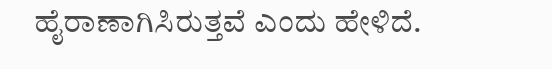ಹೈರಾಣಾಗಿಸಿರುತ್ತವೆ ಎಂದು ಹೇಳಿದೆ.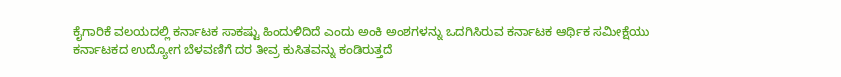ಕೈಗಾರಿಕೆ ವಲಯದಲ್ಲಿ ಕರ್ನಾಟಕ ಸಾಕಷ್ಟು ಹಿಂದುಳಿದಿದೆ ಎಂದು ಅಂಕಿ ಅಂಶಗಳನ್ನು ಒದಗಿಸಿರುವ ಕರ್ನಾಟಕ ಆರ್ಥಿಕ ಸಮೀಕ್ಷೆಯು ಕರ್ನಾಟಕದ ಉದ್ಯೋಗ ಬೆಳವಣಿಗೆ ದರ ತೀವ್ರ ಕುಸಿತವನ್ನು ಕಂಡಿರುತ್ತದೆ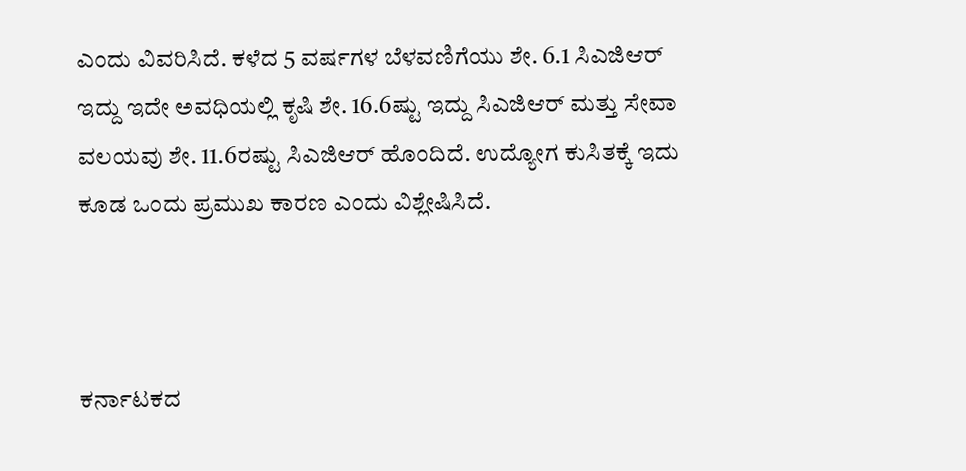ಎಂದು ವಿವರಿಸಿದೆ. ಕಳೆದ 5 ವರ್ಷಗಳ ಬೆಳವಣಿಗೆಯು ಶೇ. 6.1 ಸಿಎಜಿಆರ್‌ ಇದ್ದು ಇದೇ ಅವಧಿಯಲ್ಲಿ ಕೃಷಿ ಶೇ. 16.6ಷ್ಟು ಇದ್ದು ಸಿಎಜಿಆರ್‌ ಮತ್ತು ಸೇವಾ ವಲಯವು ಶೇ. 11.6ರಷ್ಟು ಸಿಎಜಿಆರ್‌ ಹೊಂದಿದೆ. ಉದ್ಯೋಗ ಕುಸಿತಕ್ಕೆ ಇದು ಕೂಡ ಒಂದು ಪ್ರಮುಖ ಕಾರಣ ಎಂದು ವಿಶ್ಲೇಷಿಸಿದೆ.



ಕರ್ನಾಟಕದ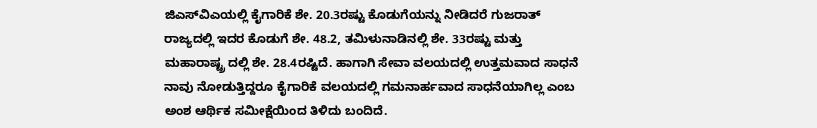ಜಿಎಸ್‌ವಿಎಯಲ್ಲಿ ಕೈಗಾರಿಕೆ ಶೇ. 20.3ರಷ್ಟು ಕೊಡುಗೆಯನ್ನು ನೀಡಿದರೆ ಗುಜರಾತ್‌ ರಾಜ್ಯದಲ್ಲಿ ಇದರ ಕೊಡುಗೆ ಶೇ. 48.2, ತಮಿಳುನಾಡಿನಲ್ಲಿ ಶೇ. 33ರಷ್ಟು ಮತ್ತು ಮಹಾರಾಷ್ಟ್ರ ದಲ್ಲಿ ಶೇ. 28.4ರಷ್ಟಿದೆ. ಹಾಗಾಗಿ ಸೇವಾ ವಲಯದಲ್ಲಿ ಉತ್ತಮವಾದ ಸಾಧನೆ ನಾವು ನೋಡುತ್ತಿದ್ದರೂ ಕೈಗಾರಿಕೆ ವಲಯದಲ್ಲಿ ಗಮನಾರ್ಹವಾದ ಸಾಧನೆಯಾಗಿಲ್ಲ ಎಂಬ ಅಂಶ ಆರ್ಥಿಕ ಸಮೀಕ್ಷೆಯಿಂದ ತಿಳಿದು ಬಂದಿದೆ.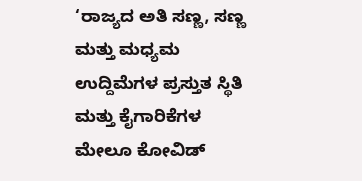‘ರಾಜ್ಯದ ಅತಿ ಸಣ್ಣ, ಸಣ್ಣ ಮತ್ತು ಮಧ್ಯಮ ಉದ್ದಿಮೆಗಳ ಪ್ರಸ್ತುತ ಸ್ಥಿತಿ ಮತ್ತು ಕೈಗಾರಿಕೆಗಳ ಮೇಲೂ ಕೋವಿಡ್‌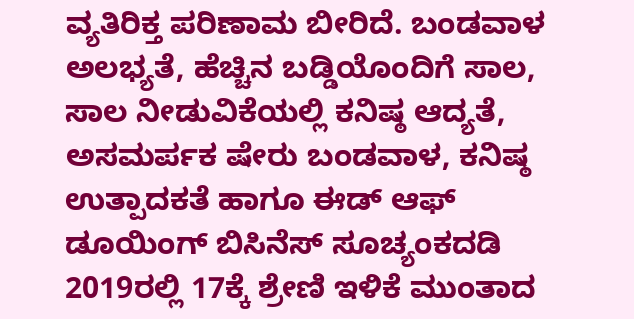ವ್ಯತಿರಿಕ್ತ ಪರಿಣಾಮ ಬೀರಿದೆ. ಬಂಡವಾಳ ಅಲಭ್ಯತೆ, ಹೆಚ್ಚಿನ ಬಡ್ಡಿಯೊಂದಿಗೆ ಸಾಲ, ಸಾಲ ನೀಡುವಿಕೆಯಲ್ಲಿ ಕನಿಷ್ಠ ಆದ್ಯತೆ, ಅಸಮರ್ಪಕ ಷೇರು ಬಂಡವಾಳ, ಕನಿಷ್ಠ ಉತ್ಪಾದಕತೆ ಹಾಗೂ ಈಡ್‌ ಆಫ್‌ ಡೂಯಿಂಗ್‌ ಬಿಸಿನೆಸ್‌ ಸೂಚ್ಯಂಕದಡಿ 2019ರಲ್ಲಿ 17ಕ್ಕೆ ಶ್ರೇಣಿ ಇಳಿಕೆ ಮುಂತಾದ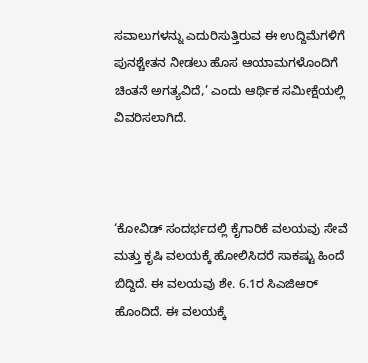ಸವಾಲುಗಳನ್ನು ಎದುರಿಸುತ್ತಿರುವ ಈ ಉದ್ದಿಮೆಗಳಿಗೆ ಪುನಶ್ಚೇತನ ನೀಡಲು ಹೊಸ ಆಯಾಮಗಳೊಂದಿಗೆ ಚಿಂತನೆ ಅಗತ್ಯವಿದೆ,’ ಎಂದು ಆರ್ಥಿಕ ಸಮೀಕ್ಷೆಯಲ್ಲಿ ವಿವರಿಸಲಾಗಿದೆ.



‘ಕೋವಿಡ್‌ ಸಂದರ್ಭದಲ್ಲಿ ಕೈಗಾರಿಕೆ ವಲಯವು ಸೇವೆ ಮತ್ತು ಕೃಷಿ ವಲಯಕ್ಕೆ ಹೋಲಿಸಿದರೆ ಸಾಕಷ್ಟು ಹಿಂದೆ ಬಿದ್ದಿದೆ. ಈ ವಲಯವು ಶೇ. 6.1ರ ಸಿಎಜಿಆರ್‌ ಹೊಂದಿದೆ. ಈ ವಲಯಕ್ಕೆ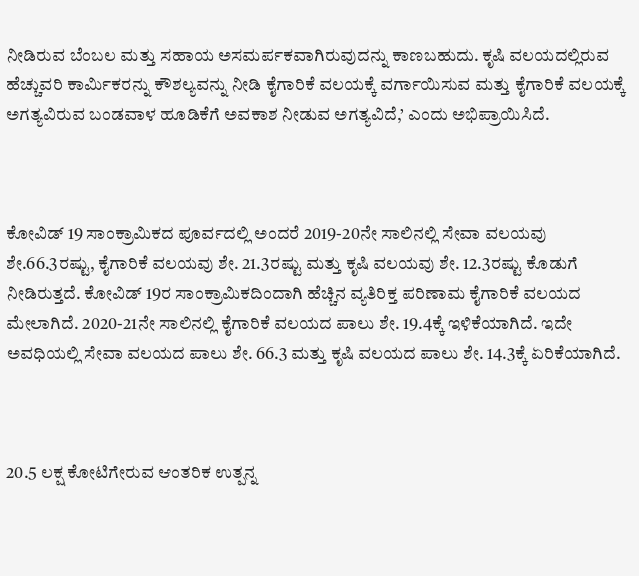ನೀಡಿರುವ ಬೆಂಬಲ ಮತ್ತು ಸಹಾಯ ಅಸಮರ್ಪಕವಾಗಿರುವುದನ್ನು ಕಾಣಬಹುದು. ಕೃಷಿ ವಲಯದಲ್ಲಿರುವ ಹೆಚ್ಚುವರಿ ಕಾರ್ಮಿಕರನ್ನು ಕೌಶಲ್ಯವನ್ನು ನೀಡಿ ಕೈಗಾರಿಕೆ ವಲಯಕ್ಕೆ ವರ್ಗಾಯಿಸುವ ಮತ್ತು ಕೈಗಾರಿಕೆ ವಲಯಕ್ಕೆ ಅಗತ್ಯವಿರುವ ಬಂಡವಾಳ ಹೂಡಿಕೆಗೆ ಅವಕಾಶ ನೀಡುವ ಅಗತ್ಯವಿದೆ,’ ಎಂದು ಅಭಿಪ್ರಾಯಿಸಿದೆ.



ಕೋವಿಡ್‌ 19 ಸಾಂಕ್ರಾಮಿಕದ ಪೂರ್ವದಲ್ಲಿ ಅಂದರೆ 2019-20ನೇ ಸಾಲಿನಲ್ಲಿ ಸೇವಾ ವಲಯವು ಶೇ.66.3ರಷ್ಟು, ಕೈಗಾರಿಕೆ ವಲಯವು ಶೇ. 21.3ರಷ್ಟು ಮತ್ತು ಕೃಷಿ ವಲಯವು ಶೇ. 12.3ರಷ್ಟು ಕೊಡುಗೆ ನೀಡಿರುತ್ತದೆ. ಕೋವಿಡ್‌ 19ರ ಸಾಂಕ್ರಾಮಿಕದಿಂದಾಗಿ ಹೆಚ್ಚಿನ ವ್ಯತಿರಿಕ್ತ ಪರಿಣಾಮ ಕೈಗಾರಿಕೆ ವಲಯದ ಮೇಲಾಗಿದೆ. 2020-21ನೇ ಸಾಲಿನಲ್ಲಿ ಕೈಗಾರಿಕೆ ವಲಯದ ಪಾಲು ಶೇ. 19.4ಕ್ಕೆ ಇಳಿಕೆಯಾಗಿದೆ. ಇದೇ ಅವಧಿಯಲ್ಲಿ ಸೇವಾ ವಲಯದ ಪಾಲು ಶೇ. 66.3 ಮತ್ತು ಕೃಷಿ ವಲಯದ ಪಾಲು ಶೇ. 14.3ಕ್ಕೆ ಏರಿಕೆಯಾಗಿದೆ.



20.5 ಲಕ್ಷ ಕೋಟಿಗೇರುವ ಆಂತರಿಕ ಉತ್ಪನ್ನ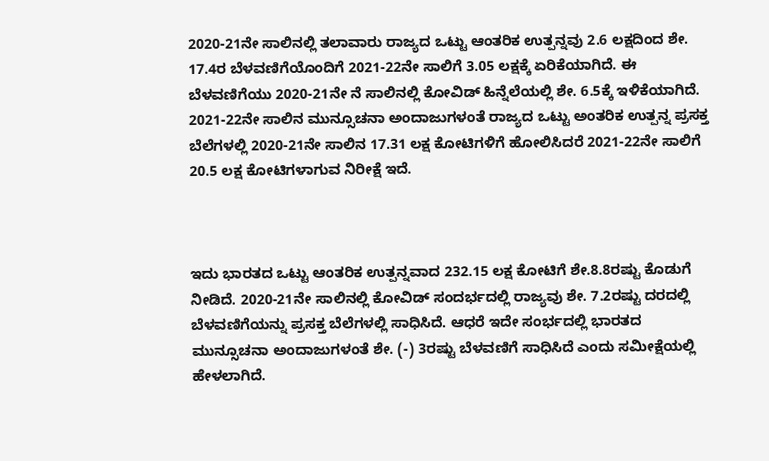2020-21ನೇ ಸಾಲಿನಲ್ಲಿ ತಲಾವಾರು ರಾಜ್ಯದ ಒಟ್ಟು ಆಂತರಿಕ ಉತ್ಪನ್ನವು 2.6 ಲಕ್ಷದಿಂದ ಶೇ. 17.4ರ ಬೆಳವಣಿಗೆಯೊಂದಿಗೆ 2021-22ನೇ ಸಾಲಿಗೆ 3.05 ಲಕ್ಷಕ್ಕೆ ಏರಿಕೆಯಾಗಿದೆ. ಈ ಬೆಳವಣಿಗೆಯು 2020-21ನೇ ನೆ ಸಾಲಿನಲ್ಲಿ ಕೋವಿಡ್‌ ಹಿನ್ನೆಲೆಯಲ್ಲಿ ಶೇ. 6.5ಕ್ಕೆ ಇಳಿಕೆಯಾಗಿದೆ. 2021-22ನೇ ಸಾಲಿನ ಮುನ್ಸೂಚನಾ ಅಂದಾಜುಗಳಂತೆ ರಾಜ್ಯದ ಒಟ್ಟು ಅಂತರಿಕ ಉತ್ಪನ್ನ ಪ್ರಸಕ್ತ ಬೆಲೆಗಳಲ್ಲಿ 2020-21ನೇ ಸಾಲಿನ 17.31 ಲಕ್ಷ ಕೋಟಿಗಳಿಗೆ ಹೋಲಿಸಿದರೆ 2021-22ನೇ ಸಾಲಿಗೆ 20.5 ಲಕ್ಷ ಕೋಟಿಗಳಾಗುವ ನಿರೀಕ್ಷೆ ಇದೆ.



ಇದು ಭಾರತದ ಒಟ್ಟು ಆಂತರಿಕ ಉತ್ಪನ್ನವಾದ 232.15 ಲಕ್ಷ ಕೋಟಿಗೆ ಶೇ.8.8ರಷ್ಟು ಕೊಡುಗೆ ನೀಡಿದೆ. 2020-21ನೇ ಸಾಲಿನಲ್ಲಿ ಕೋವಿಡ್‌ ಸಂದರ್ಭದಲ್ಲಿ ರಾಜ್ಯವು ಶೇ. 7.2ರಷ್ಟು ದರದಲ್ಲಿ ಬೆಳವಣಿಗೆಯನ್ನು ಪ್ರಸಕ್ತ ಬೆಲೆಗಳಲ್ಲಿ ಸಾಧಿಸಿದೆ. ಆಧರೆ ಇದೇ ಸಂರ್ಭದಲ್ಲಿ ಭಾರತದ ಮುನ್ಸೂಚನಾ ಅಂದಾಜುಗಳಂತೆ ಶೇ. (-) 3ರಷ್ಟು ಬೆಳವಣಿಗೆ ಸಾಧಿಸಿದೆ ಎಂದು ಸಮೀಕ್ಷೆಯಲ್ಲಿ ಹೇಳಲಾಗಿದೆ.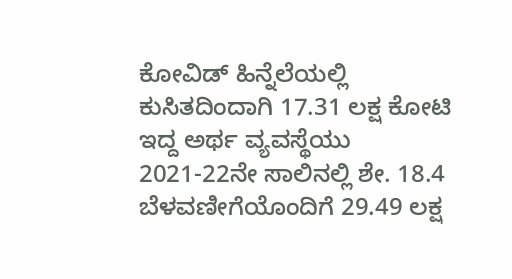ಕೋವಿಡ್‌ ಹಿನ್ನೆಲೆಯಲ್ಲಿ ಕುಸಿತದಿಂದಾಗಿ 17.31 ಲಕ್ಷ ಕೋಟಿ ಇದ್ದ ಅರ್ಥ ವ್ಯವಸ್ಥೆಯು 2021-22ನೇ ಸಾಲಿನಲ್ಲಿ ಶೇ. 18.4 ಬೆಳವಣೀಗೆಯೊಂದಿಗೆ 29.49 ಲಕ್ಷ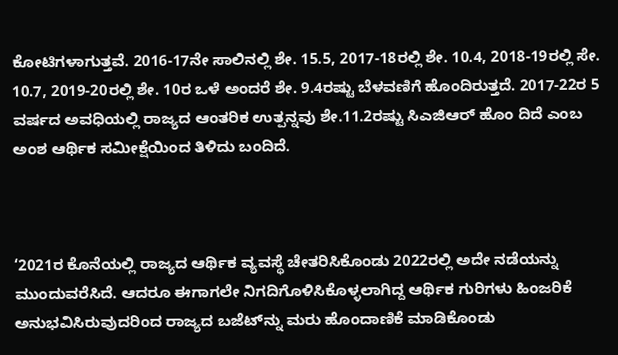ಕೋಟಿಗಳಾಗುತ್ತವೆ. 2016-17ನೇ ಸಾಲಿನಲ್ಲಿ ಶೇ. 15.5, 2017-18ರಲ್ಲಿ ಶೇ. 10.4, 2018-19ರಲ್ಲಿ ಸೇ. 10.7, 2019-20ರಲ್ಲಿ ಶೇ. 10ರ ಒಳೆ ಅಂದರೆ ಶೇ. 9.4ರಷ್ಟು ಬೆಳವಣಿಗೆ ಹೊಂದಿರುತ್ತದೆ. 2017-22ರ 5 ವರ್ಷದ ಅವಧಿಯಲ್ಲಿ ರಾಜ್ಯದ ಆಂತರಿಕ ಉತ್ಪನ್ನವು ಶೇ.11.2ರಷ್ಟು ಸಿಎಜಿಆರ್‌ ಹೊಂ ದಿದೆ ಎಂಬ ಅಂಶ ಆರ್ಥಿಕ ಸಮೀಕ್ಷೆಯಿಂದ ತಿಳಿದು ಬಂದಿದೆ.



‘2021ರ ಕೊನೆಯಲ್ಲಿ ರಾಜ್ಯದ ಆರ್ಥಿಕ ವ್ಯವಸ್ಥೆ ಚೇತರಿಸಿಕೊಂಡು 2022ರಲ್ಲಿ ಅದೇ ನಡೆಯನ್ನು ಮುಂದುವರೆಸಿದೆ. ಆದರೂ ಈಗಾಗಲೇ ನಿಗದಿಗೊಳಿಸಿಕೊಳ್ಳಲಾಗಿದ್ದ ಆರ್ಥಿಕ ಗುರಿಗಳು ಹಿಂಜರಿಕೆ ಅನುಭವಿಸಿರುವುದರಿಂದ ರಾಜ್ಯದ ಬಜೆಟ್‌ನ್ನು ಮರು ಹೊಂದಾಣಿಕೆ ಮಾಡಿಕೊಂಡು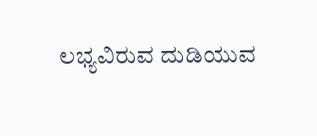ಲಭ್ಯವಿರುವ ದುಡಿಯುವ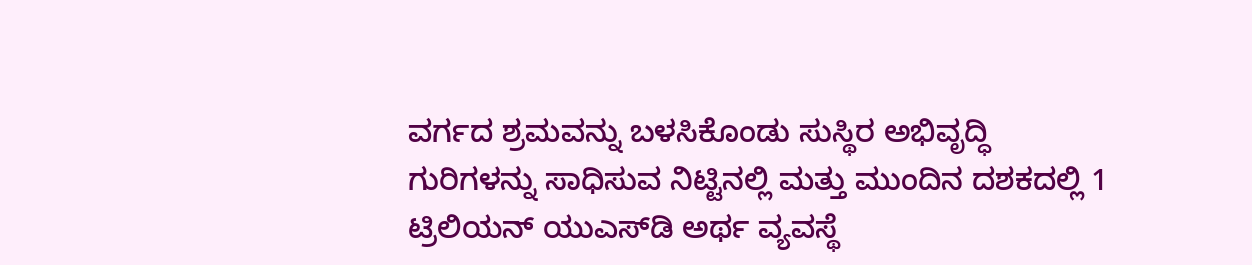ವರ್ಗದ ಶ್ರಮವನ್ನು ಬಳಸಿಕೊಂಡು ಸುಸ್ಥಿರ ಅಭಿವೃದ್ಧಿ ಗುರಿಗಳನ್ನು ಸಾಧಿಸುವ ನಿಟ್ಟಿನಲ್ಲಿ ಮತ್ತು ಮುಂದಿನ ದಶಕದಲ್ಲಿ 1 ಟ್ರಿಲಿಯನ್‌ ಯುಎಸ್‌ಡಿ ಅರ್ಥ ವ್ಯವಸ್ಥೆ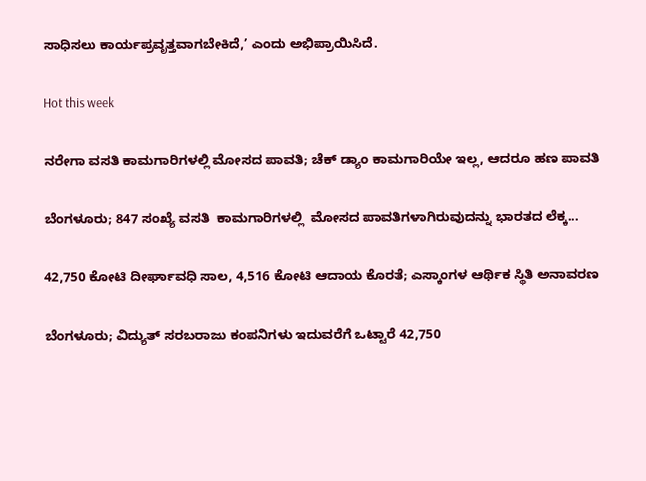ಸಾಧಿಸಲು ಕಾರ್ಯಪ್ರವೃತ್ತವಾಗಬೇಕಿದೆ,’ ಎಂದು ಅಭಿಪ್ರಾಯಿಸಿದೆ.

Hot this week

ನರೇಗಾ ವಸತಿ ಕಾಮಗಾರಿಗಳಲ್ಲಿ ಮೋಸದ ಪಾವತಿ; ಚೆಕ್ ಡ್ಯಾಂ ಕಾಮಗಾರಿಯೇ ಇಲ್ಲ, ಆದರೂ ಹಣ ಪಾವತಿ

ಬೆಂಗಳೂರು; 847 ಸಂಖ್ಯೆ ವಸತಿ  ಕಾಮಗಾರಿಗಳಲ್ಲಿ  ಮೋಸದ ಪಾವತಿಗಳಾಗಿರುವುದನ್ನು ಭಾರತದ ಲೆಕ್ಕ...

42,750 ಕೋಟಿ ದೀರ್ಘಾವಧಿ ಸಾಲ, 4,516 ಕೋಟಿ ಆದಾಯ ಕೊರತೆ; ಎಸ್ಕಾಂಗಳ ಆರ್ಥಿಕ ಸ್ಥಿತಿ ಅನಾವರಣ

ಬೆಂಗಳೂರು; ವಿದ್ಯುತ್ ಸರಬರಾಜು ಕಂಪನಿಗಳು ಇದುವರೆಗೆ ಒಟ್ಟಾರೆ 42,750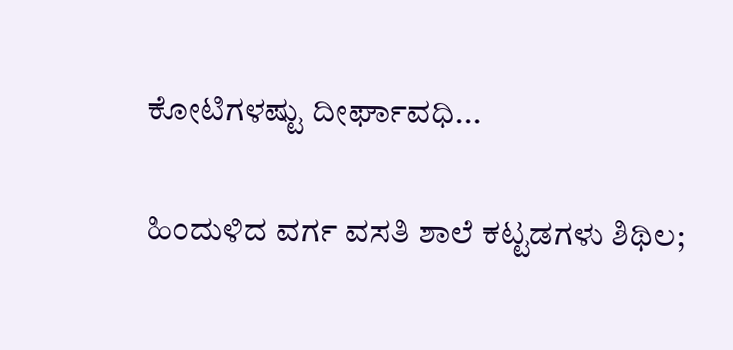ಕೋಟಿಗಳಷ್ಟು ದೀರ್ಘಾವಧಿ...

ಹಿಂದುಳಿದ ವರ್ಗ ವಸತಿ ಶಾಲೆ ಕಟ್ಟಡಗಳು ಶಿಥಿಲ;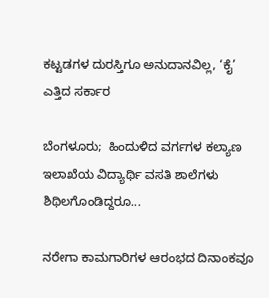ಕಟ್ಟಡಗಳ ದುರಸ್ತಿಗೂ ಅನುದಾನವಿಲ್ಲ, ‘ಕೈ’ ಎತ್ತಿದ ಸರ್ಕಾರ

ಬೆಂಗಳೂರು;  ಹಿಂದುಳಿದ ವರ್ಗಗಳ ಕಲ್ಯಾಣ ಇಲಾಖೆಯ ವಿದ್ಯಾರ್ಥಿ ವಸತಿ ಶಾಲೆಗಳು ಶಿಥಿಲಗೊಂಡಿದ್ದರೂ...

ನರೇಗಾ ಕಾಮಗಾರಿಗಳ ಆರಂಭದ ದಿನಾಂಕವೂ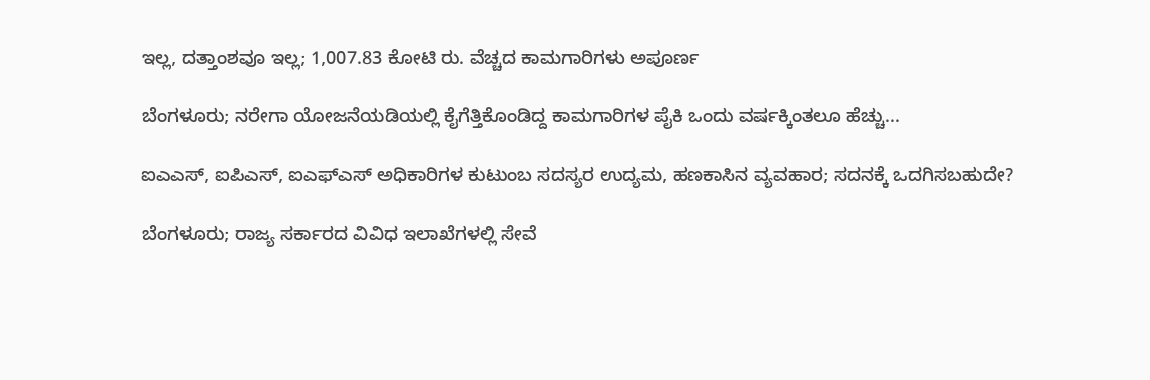ಇಲ್ಲ, ದತ್ತಾಂಶವೂ ಇಲ್ಲ; 1,007.83 ಕೋಟಿ ರು. ವೆಚ್ಚದ ಕಾಮಗಾರಿಗಳು ಅಪೂರ್ಣ

ಬೆಂಗಳೂರು; ನರೇಗಾ ಯೋಜನೆಯಡಿಯಲ್ಲಿ ಕೈಗೆತ್ತಿಕೊಂಡಿದ್ದ ಕಾಮಗಾರಿಗಳ ಪೈಕಿ ಒಂದು ವ‍ರ್ಷಕ್ಕಿಂತಲೂ ಹೆಚ್ಚು...

ಐಎಎಸ್, ಐಪಿಎಸ್, ಐಎಫ್‌ಎಸ್ ಅಧಿಕಾರಿಗಳ ಕುಟುಂಬ ಸದಸ್ಯರ ಉದ್ಯಮ, ಹಣಕಾಸಿನ ವ್ಯವಹಾರ; ಸದನಕ್ಕೆ ಒದಗಿಸಬಹುದೇ?

ಬೆಂಗಳೂರು; ರಾಜ್ಯ ಸರ್ಕಾರದ ವಿವಿಧ ಇಲಾಖೆಗಳಲ್ಲಿ ಸೇವೆ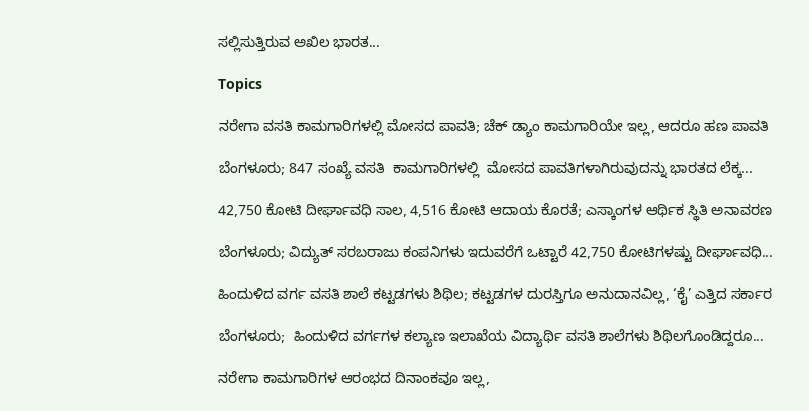ಸಲ್ಲಿಸುತ್ತಿರುವ ಅಖಿಲ ಭಾರತ...

Topics

ನರೇಗಾ ವಸತಿ ಕಾಮಗಾರಿಗಳಲ್ಲಿ ಮೋಸದ ಪಾವತಿ; ಚೆಕ್ ಡ್ಯಾಂ ಕಾಮಗಾರಿಯೇ ಇಲ್ಲ, ಆದರೂ ಹಣ ಪಾವತಿ

ಬೆಂಗಳೂರು; 847 ಸಂಖ್ಯೆ ವಸತಿ  ಕಾಮಗಾರಿಗಳಲ್ಲಿ  ಮೋಸದ ಪಾವತಿಗಳಾಗಿರುವುದನ್ನು ಭಾರತದ ಲೆಕ್ಕ...

42,750 ಕೋಟಿ ದೀರ್ಘಾವಧಿ ಸಾಲ, 4,516 ಕೋಟಿ ಆದಾಯ ಕೊರತೆ; ಎಸ್ಕಾಂಗಳ ಆರ್ಥಿಕ ಸ್ಥಿತಿ ಅನಾವರಣ

ಬೆಂಗಳೂರು; ವಿದ್ಯುತ್ ಸರಬರಾಜು ಕಂಪನಿಗಳು ಇದುವರೆಗೆ ಒಟ್ಟಾರೆ 42,750 ಕೋಟಿಗಳಷ್ಟು ದೀರ್ಘಾವಧಿ...

ಹಿಂದುಳಿದ ವರ್ಗ ವಸತಿ ಶಾಲೆ ಕಟ್ಟಡಗಳು ಶಿಥಿಲ; ಕಟ್ಟಡಗಳ ದುರಸ್ತಿಗೂ ಅನುದಾನವಿಲ್ಲ, ‘ಕೈ’ ಎತ್ತಿದ ಸರ್ಕಾರ

ಬೆಂಗಳೂರು;  ಹಿಂದುಳಿದ ವರ್ಗಗಳ ಕಲ್ಯಾಣ ಇಲಾಖೆಯ ವಿದ್ಯಾರ್ಥಿ ವಸತಿ ಶಾಲೆಗಳು ಶಿಥಿಲಗೊಂಡಿದ್ದರೂ...

ನರೇಗಾ ಕಾಮಗಾರಿಗಳ ಆರಂಭದ ದಿನಾಂಕವೂ ಇಲ್ಲ,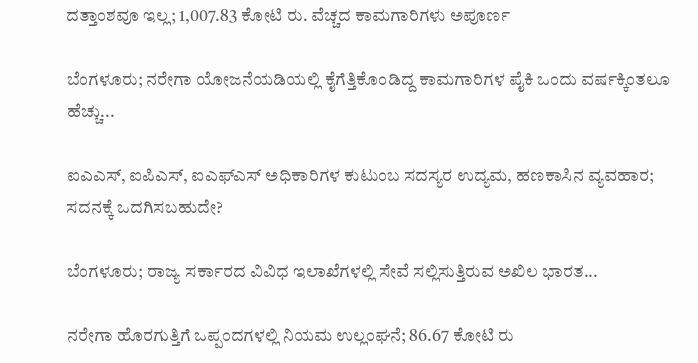ದತ್ತಾಂಶವೂ ಇಲ್ಲ; 1,007.83 ಕೋಟಿ ರು. ವೆಚ್ಚದ ಕಾಮಗಾರಿಗಳು ಅಪೂರ್ಣ

ಬೆಂಗಳೂರು; ನರೇಗಾ ಯೋಜನೆಯಡಿಯಲ್ಲಿ ಕೈಗೆತ್ತಿಕೊಂಡಿದ್ದ ಕಾಮಗಾರಿಗಳ ಪೈಕಿ ಒಂದು ವ‍ರ್ಷಕ್ಕಿಂತಲೂ ಹೆಚ್ಚು...

ಐಎಎಸ್, ಐಪಿಎಸ್, ಐಎಫ್‌ಎಸ್ ಅಧಿಕಾರಿಗಳ ಕುಟುಂಬ ಸದಸ್ಯರ ಉದ್ಯಮ, ಹಣಕಾಸಿನ ವ್ಯವಹಾರ; ಸದನಕ್ಕೆ ಒದಗಿಸಬಹುದೇ?

ಬೆಂಗಳೂರು; ರಾಜ್ಯ ಸರ್ಕಾರದ ವಿವಿಧ ಇಲಾಖೆಗಳಲ್ಲಿ ಸೇವೆ ಸಲ್ಲಿಸುತ್ತಿರುವ ಅಖಿಲ ಭಾರತ...

ನರೇಗಾ ಹೊರಗುತ್ತಿಗೆ ಒಪ್ಪಂದಗಳಲ್ಲಿ ನಿಯಮ ಉಲ್ಲಂಘನೆ; 86.67 ಕೋಟಿ ರು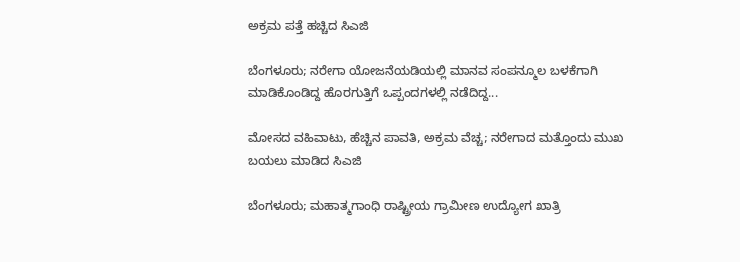ಅಕ್ರಮ ಪತ್ತೆ ಹಚ್ಚಿದ ಸಿಎಜಿ

ಬೆಂಗಳೂರು; ನರೇಗಾ ಯೋಜನೆಯಡಿಯಲ್ಲಿ ಮಾನವ ಸಂಪನ್ಮೂಲ ಬಳಕೆಗಾಗಿ ಮಾಡಿಕೊಂಡಿದ್ದ ಹೊರಗುತ್ತಿಗೆ ಒಪ್ಪಂದಗಳಲ್ಲಿ ನಡೆದಿದ್ದ...

ಮೋಸದ ವಹಿವಾಟು, ಹೆಚ್ಚಿನ ಪಾವತಿ, ಅಕ್ರಮ ವೆಚ್ಚ; ನರೇಗಾದ ಮತ್ತೊಂದು ಮುಖ ಬಯಲು ಮಾಡಿದ ಸಿಎಜಿ

ಬೆಂಗಳೂರು; ಮಹಾತ್ಮಗಾಂಧಿ ರಾಷ್ಟ್ರೀಯ ಗ್ರಾಮೀಣ ಉದ್ಯೋಗ ಖಾತ್ರಿ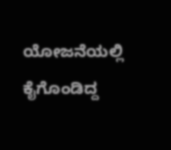ಯೋಜನೆಯಲ್ಲಿ ಕೈಗೊಂಡಿದ್ದ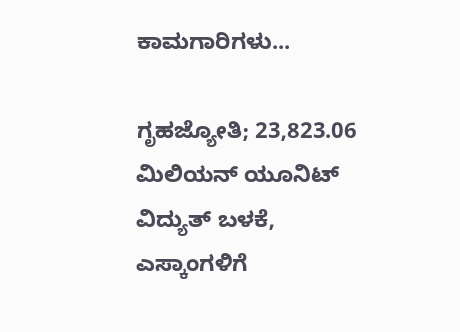ಕಾಮಗಾರಿಗಳು...

ಗೃಹಜ್ಯೋತಿ; 23,823.06 ಮಿಲಿಯನ್ ಯೂನಿಟ್ ವಿದ್ಯುತ್ ಬಳಕೆ, ಎಸ್ಕಾಂಗಳಿಗೆ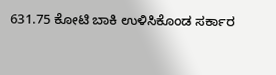631.75 ಕೋಟಿ ಬಾಕಿ ಉಳಿಸಿಕೊಂಡ ಸರ್ಕಾರ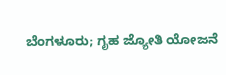ಬೆಂಗಳೂರು; ಗೃಹ ಜ್ಯೋತಿ ಯೋಜನೆ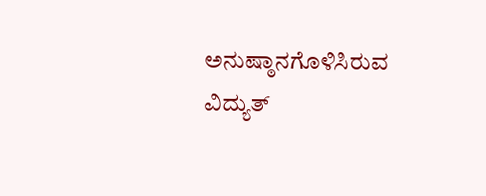ಅನುಷ್ಠಾನಗೊಳಿಸಿರುವ ವಿದ್ಯುತ್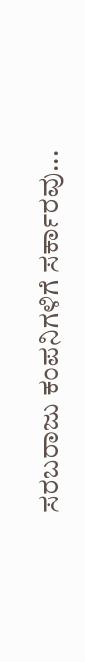ಸರಬರಾಜು ಕಂಪನಿಗಳಿಗೆ ಸರ್ಕಾರವು...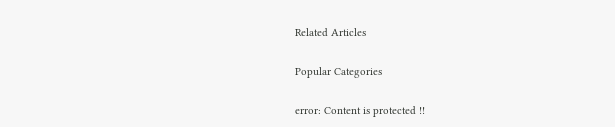Related Articles

Popular Categories

error: Content is protected !!